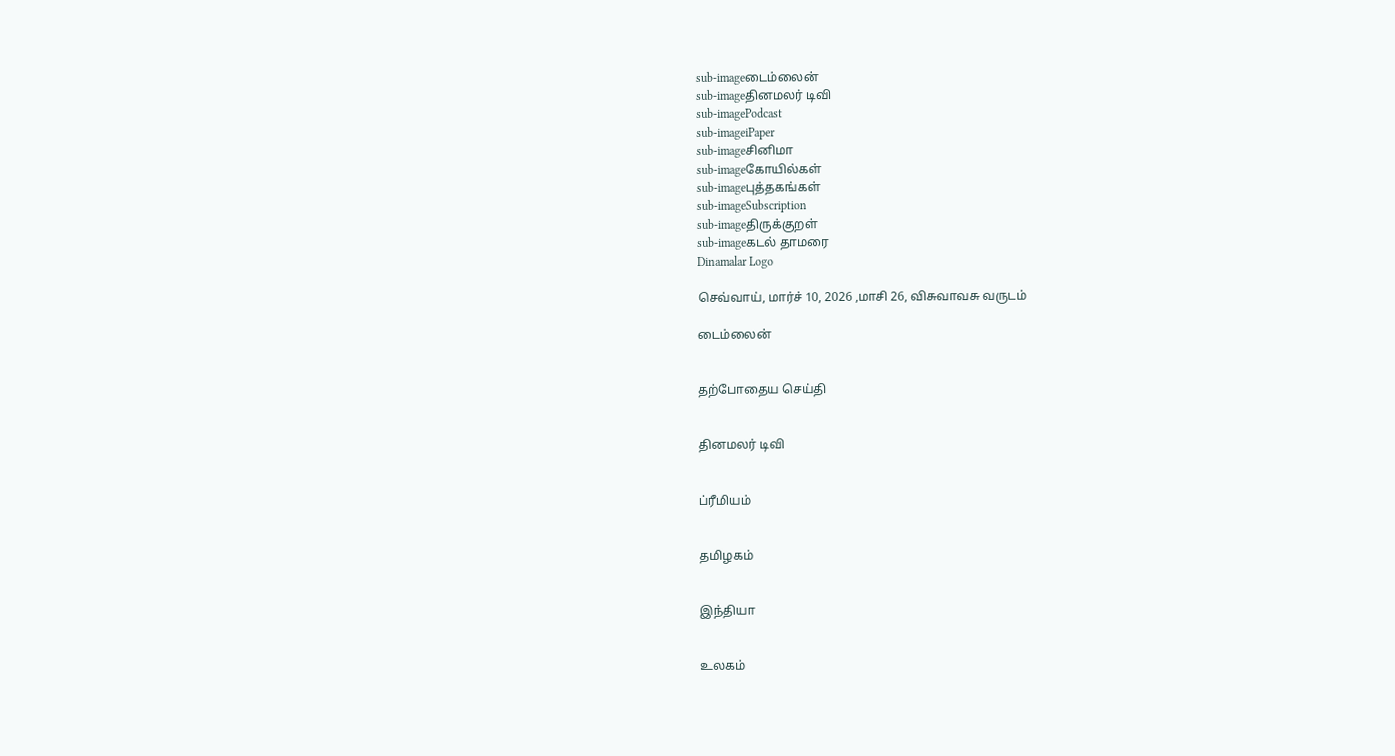sub-imageடைம்லைன்
sub-imageதினமலர் டிவி
sub-imagePodcast
sub-imageiPaper
sub-imageசினிமா
sub-imageகோயில்கள்
sub-imageபுத்தகங்கள்
sub-imageSubscription
sub-imageதிருக்குறள்
sub-imageகடல் தாமரை
Dinamalar Logo

செவ்வாய், மார்ச் 10, 2026 ,மாசி 26, விசுவாவசு வருடம்

டைம்லைன்


தற்போதைய செய்தி


தினமலர் டிவி


ப்ரீமியம்


தமிழகம்


இந்தியா


உலகம்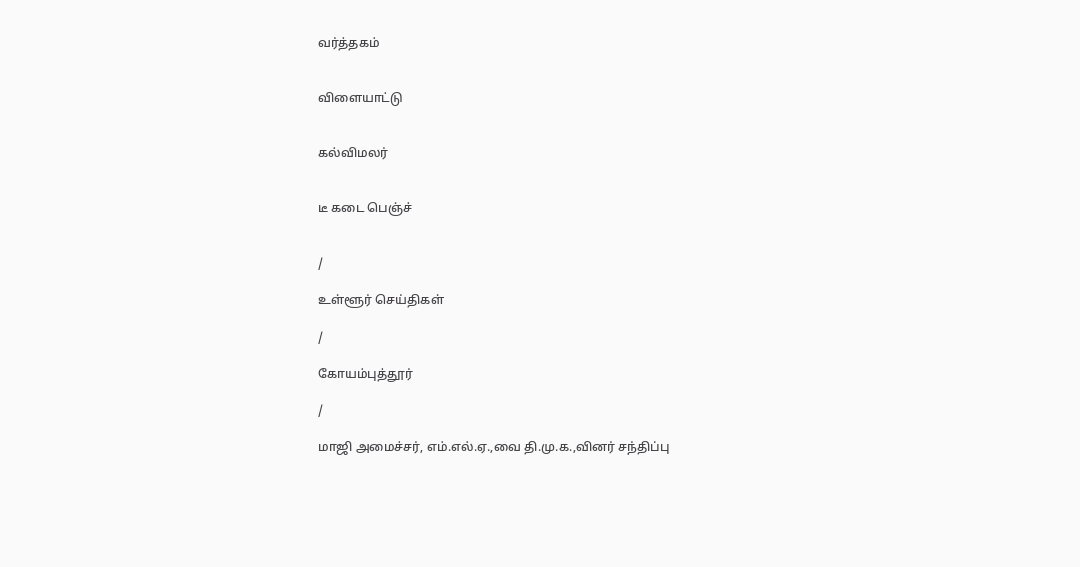வர்த்தகம்


விளையாட்டு


கல்விமலர்


டீ கடை பெஞ்ச்


/

உள்ளூர் செய்திகள்

/

கோயம்புத்தூர்

/

மாஜி அமைச்சர், எம்.எல்.ஏ.,வை தி.மு.க.,வினர் சந்திப்பு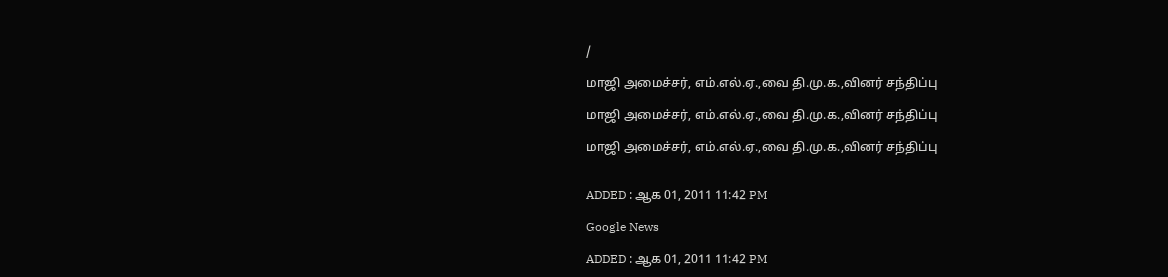/

மாஜி அமைச்சர், எம்.எல்.ஏ.,வை தி.மு.க.,வினர் சந்திப்பு

மாஜி அமைச்சர், எம்.எல்.ஏ.,வை தி.மு.க.,வினர் சந்திப்பு

மாஜி அமைச்சர், எம்.எல்.ஏ.,வை தி.மு.க.,வினர் சந்திப்பு


ADDED : ஆக 01, 2011 11:42 PM

Google News

ADDED : ஆக 01, 2011 11:42 PM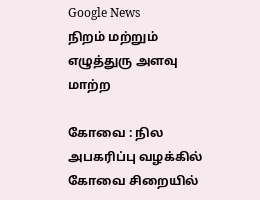Google News
நிறம் மற்றும் எழுத்துரு அளவு மாற்ற

கோவை : நில அபகரிப்பு வழக்கில் கோவை சிறையில்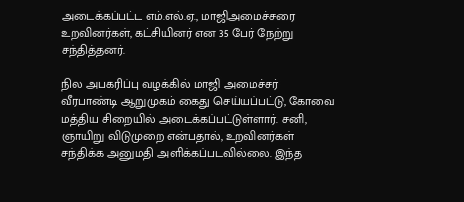அடைக்கப்பட்ட எம்.எல்.ஏ., மாஜிஅமைச்சரை உறவினர்கள், கட்சியினர் என 35 பேர் நேற்று சந்தித்தனர்.

நில அபகரிப்பு வழக்கில் மாஜி அமைச்சர் வீரபாண்டி ஆறுமுகம் கைது செய்யப்பட்டு, கோவை மத்திய சிறையில் அடைக்கப்பட்டுள்ளார். சனி, ஞாயிறு விடுமுறை என்பதால், உறவினர்கள் சந்திக்க அனுமதி அளிக்கப்படவில்லை. இந்த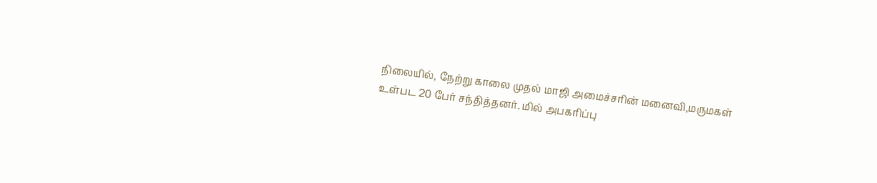நிலையில், நேற்று காலை முதல் மாஜி அமைச்சரின் மனைவி,மருமகள் உள்பட 20 பேர் சந்தித்தனர். மில் அபகரிப்பு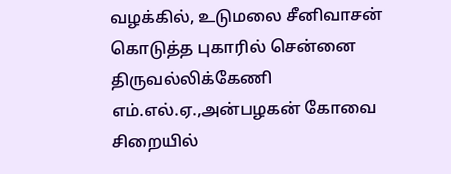வழக்கில், உடுமலை சீனிவாசன் கொடுத்த புகாரில் சென்னை திருவல்லிக்கேணி எம்.எல்.ஏ.,அன்பழகன் கோவை சிறையில்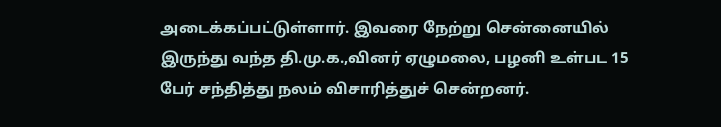அடைக்கப்பட்டுள்ளார். இவரை நேற்று சென்னையில் இருந்து வந்த தி.மு.க.,வினர் ஏழுமலை, பழனி உள்பட 15 பேர் சந்தித்து நலம் விசாரித்துச் சென்றனர்.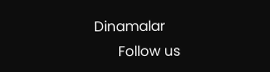Dinamalar
      Follow us